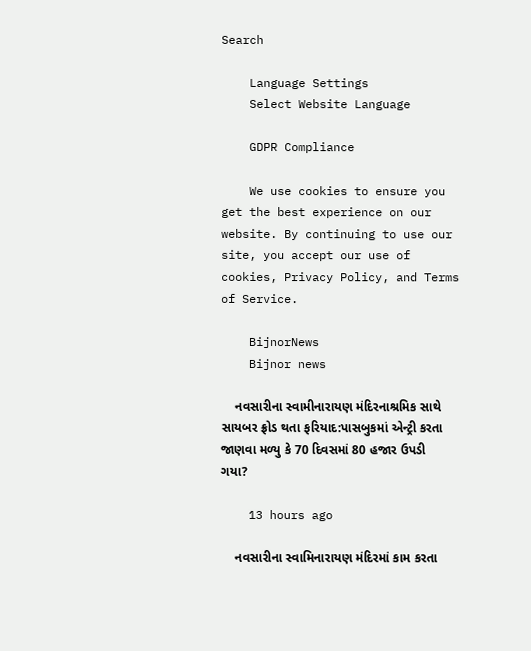Search

    Language Settings
    Select Website Language

    GDPR Compliance

    We use cookies to ensure you get the best experience on our website. By continuing to use our site, you accept our use of cookies, Privacy Policy, and Terms of Service.

    BijnorNews
    Bijnor news

    નવસારીના સ્વામીનારાયણ મંદિરનાશ્રમિક સાથે સાયબર ફ્રોડ થતા ફરિયાદ:પાસબુકમાં એન્ટ્રી કરતા જાણવા મળ્યુ કે 70 દિવસમાં 80 હજાર ઉપડી ગયા?

    13 hours ago

    નવસારીના સ્વામિનારાયણ મંદિરમાં કામ કરતા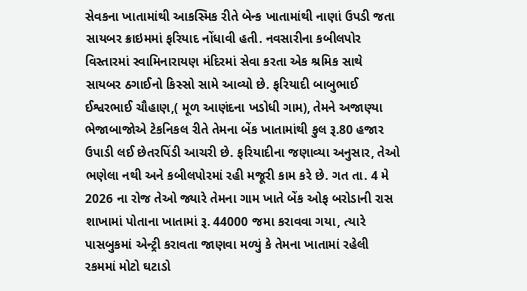સેવકના ખાતામાંથી આકસ્મિક રીતે બેન્ક ખાતામાંથી નાણાં ઉપડી જતા સાયબર ક્રાઇમમાં ફરિયાદ નોંધાવી હતી. નવસારીના કબીલપોર વિસ્તારમાં સ્વામિનારાયણ મંદિરમાં સેવા કરતા એક શ્રમિક સાથે સાયબર ઠગાઈનો કિસ્સો સામે આવ્યો છે. ફરિયાદી બાબુભાઈ ઈશ્વરભાઈ ચૌહાણ,( મૂળ આણંદના ખડોધી ગામ), તેમને અજાણ્યા ભેજાબાજોએ ટેકનિકલ રીતે તેમના બેંક ખાતામાંથી કુલ રૂ.80 હજાર ઉપાડી લઈ છેતરપિંડી આચરી છે. ફરિયાદીના જણાવ્યા અનુસાર, તેઓ ભણેલા નથી અને કબીલપોરમાં રહી મજૂરી કામ કરે છે. ગત તા. 4 મે 2026 ના રોજ તેઓ જ્યારે તેમના ગામ ખાતે બેંક ઓફ બરોડાની રાસ શાખામાં પોતાના ખાતામાં રૂ. 44000 જમા કરાવવા ગયા, ત્યારે પાસબુકમાં એન્ટ્રી કરાવતા જાણવા મળ્યું કે તેમના ખાતામાં રહેલી રકમમાં મોટો ઘટાડો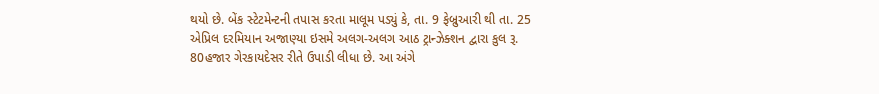થયો છે. બેંક સ્ટેટમેન્ટની તપાસ કરતા માલૂમ પડ્યું કે, તા. 9 ફેબ્રુઆરી થી તા. 25 એપ્રિલ દરમિયાન અજાણ્યા ઇસમે અલગ-અલગ આઠ ટ્રાન્ઝેક્શન દ્વારા કુલ રૂ. 80હજાર ગેરકાયદેસર રીતે ઉપાડી લીધા છે. આ અંગે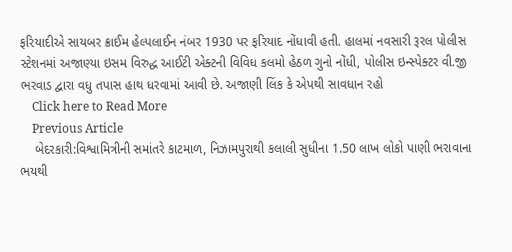ફરિયાદીએ સાયબર ક્રાઈમ હેલ્પલાઈન નંબર 1930 પર ફરિયાદ નોંધાવી હતી. હાલમાં નવસારી રૂરલ પોલીસ સ્ટેશનમાં અજાણ્યા ઇસમ વિરુદ્ધ આઈટી એક્ટની વિવિધ કલમો હેઠળ ગુનો નોંધી, પોલીસ ઇન્સ્પેક્ટર વી.જી ભરવાડ દ્વારા વધુ તપાસ હાથ ધરવામાં આવી છે. અજાણી લિંક કે એપથી સાવધાન રહો
    Click here to Read More
    Previous Article
    બેદરકારી:વિશ્વામિત્રીની સમાંતરે કાટમાળ, નિઝામપુરાથી કલાલી સુધીના 1.50 લાખ લોકો પાણી ભરાવાના ભયથી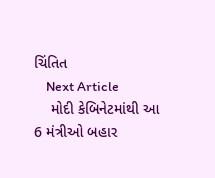ચિંતિત
    Next Article
    મોદી કેબિનેટમાંથી આ 6 મંત્રીઓ બહાર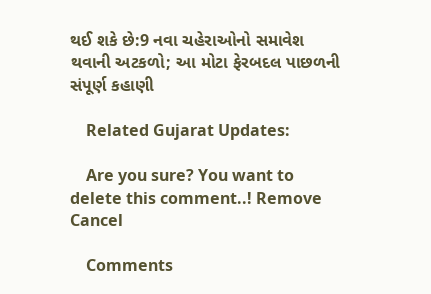થઈ શકે છે:9 નવા ચહેરાઓનો સમાવેશ થવાની અટકળો; આ મોટા ફેરબદલ પાછળની સંપૂર્ણ કહાણી

    Related Gujarat Updates:

    Are you sure? You want to delete this comment..! Remove Cancel

    Comments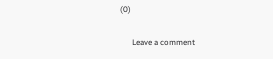(0)

      Leave a comment